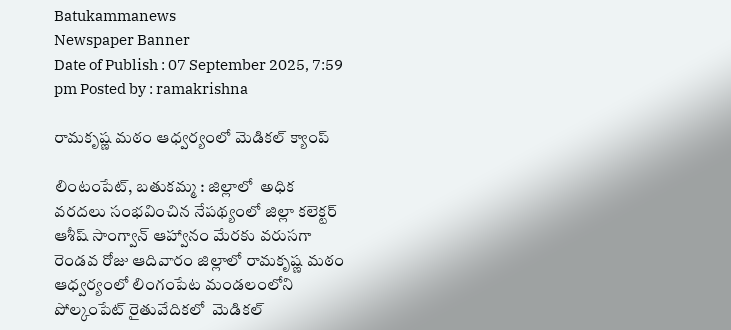Batukammanews
Newspaper Banner
Date of Publish : 07 September 2025, 7:59 pm Posted by : ramakrishna

రామకృష్ణ మఠం ఆధ్వర్యంలో మెడికల్ క్యాంప్

లింటంపేట్, బతుకమ్మ : జిల్లాలో  అధిక వరదలు సంభవించిన నేపథ్యంలో జిల్లా కలెక్టర్ ఆశీష్ సాంగ్వాన్ ఆహ్వానం మేరకు వరుసగా రెండవ రోజు ఆదివారం జిల్లాలో రామకృష్ణ మఠం ఆధ్వర్యంలో లింగంపేట మండలంలోని పోల్కంపేట్ రైతువేదికలో  మెడికల్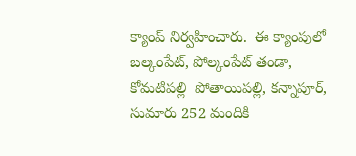క్యాంప్ నిర్వహించారు.  ఈ క్యాంపులో బల్కంపేట్, పోల్కంపేట్ తండా, కోమటిపల్లి  పోతాయిపల్లి, కన్నాపూర్, సుమారు 252 మందికి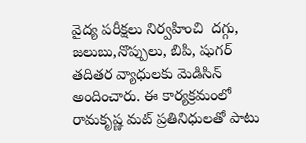వైద్య పరీక్షలు నిర్వహించి  దగ్గు, జలుబు,నొప్పులు, బిపి, షుగర్ తదితర వ్యాధులకు మెడిసిన్ అందించారు. ఈ కార్యక్రమంలో రామకృష్ణ మట్ ప్రతినిధులతో పాటు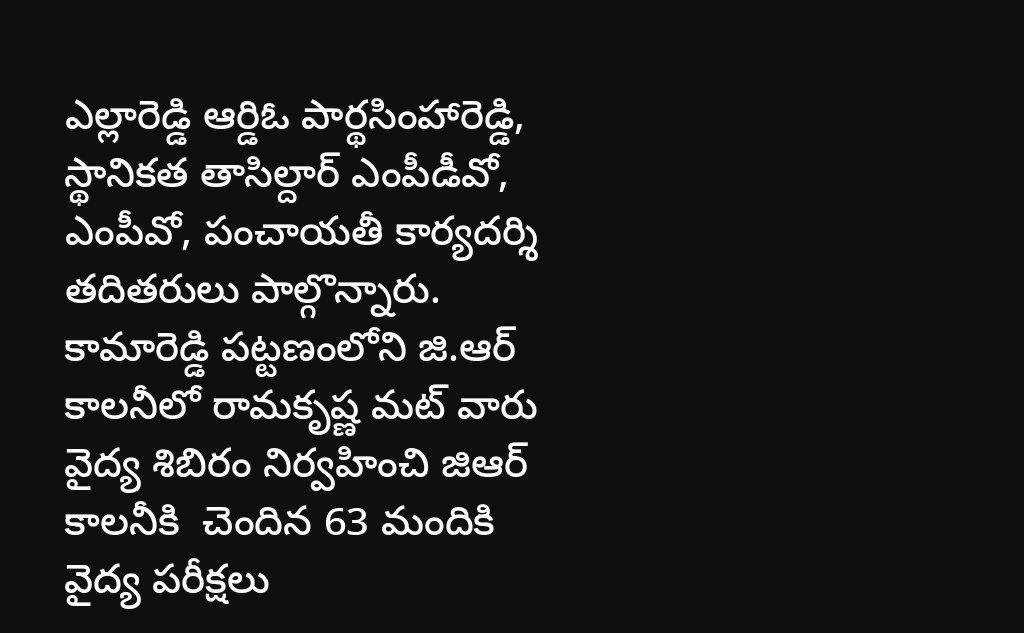ఎల్లారెడ్డి ఆర్డిఓ పార్థసింహారెడ్డి, స్థానికత తాసిల్దార్ ఎంపీడీవో, ఎంపీవో, పంచాయతీ కార్యదర్శి తదితరులు పాల్గొన్నారు. కామారెడ్డి పట్టణంలోని జి.ఆర్ కాలనీలో రామకృష్ణ మట్ వారు  వైద్య శిబిరం నిర్వహించి జిఆర్ కాలనీకి  చెందిన 63 మందికి వైద్య పరీక్షలు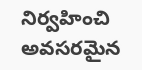నిర్వహించి అవసరమైన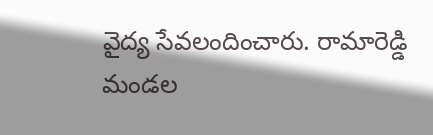వైద్య సేవలందించారు. రామారెడ్డి మండల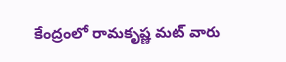కేంద్రంలో రామకృష్ణ మట్ వారు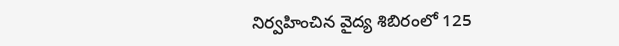నిర్వహించిన వైద్య శిబిరంలో 125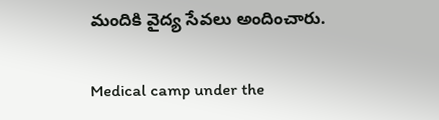మందికి వైద్య సేవలు అందించారు.

Medical camp under the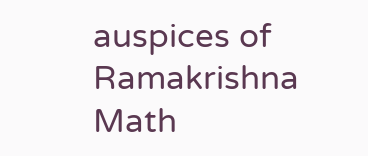auspices of Ramakrishna Math